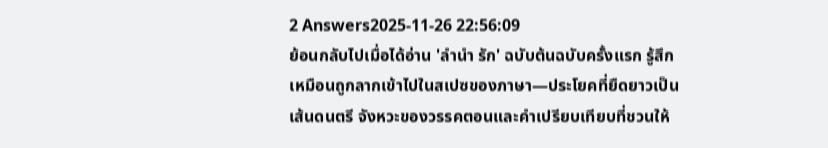2 Answers2025-11-26 22:56:09
ย้อนกลับไปเมื่อได้อ่าน 'ลำนำ รัก' ฉบับต้นฉบับครั้งแรก รู้สึกเหมือนถูกลากเข้าไปในสเปซของภาษา—ประโยคที่ยืดยาวเป็นเส้นดนตรี จังหวะของวรรคตอนและคำเปรียบเทียบที่ชวนให้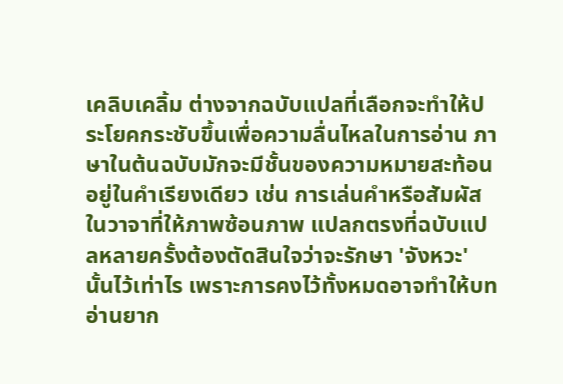เคลิบเคลิ้ม ต่างจากฉบับแปลที่เลือกจะทำให้ประโยคกระชับขึ้นเพื่อความลื่นไหลในการอ่าน ภาษาในต้นฉบับมักจะมีชั้นของความหมายสะท้อนอยู่ในคำเรียงเดียว เช่น การเล่นคำหรือสัมผัสในวาจาที่ให้ภาพซ้อนภาพ แปลกตรงที่ฉบับแปลหลายครั้งต้องตัดสินใจว่าจะรักษา 'จังหวะ' นั้นไว้เท่าไร เพราะการคงไว้ทั้งหมดอาจทำให้บทอ่านยาก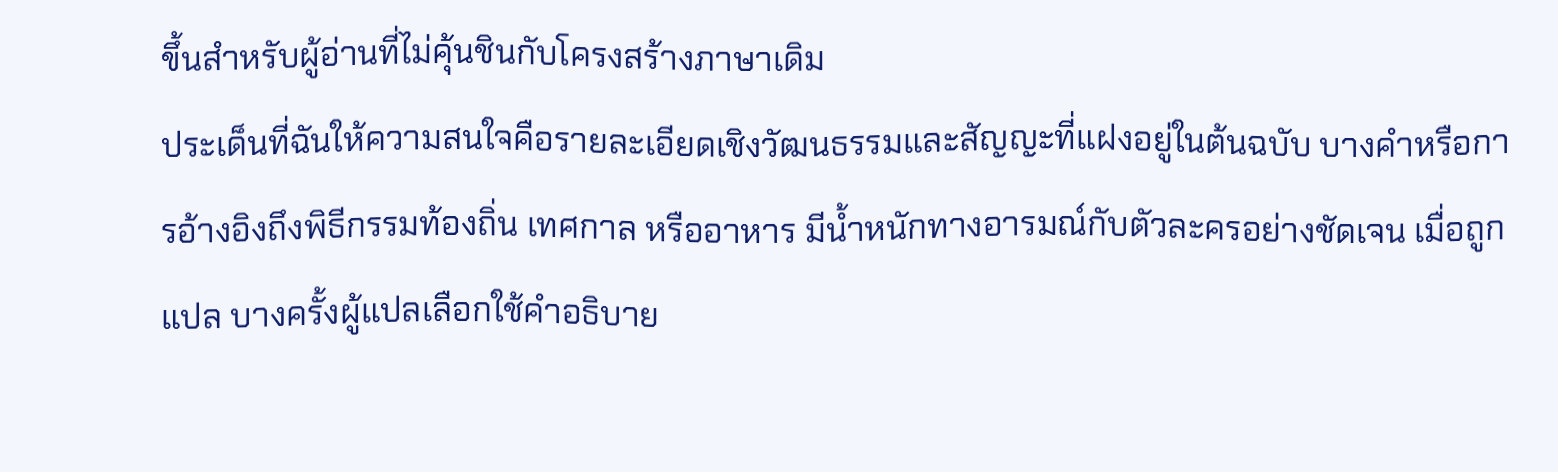ขึ้นสำหรับผู้อ่านที่ไม่คุ้นชินกับโครงสร้างภาษาเดิม
ประเด็นที่ฉันให้ความสนใจคือรายละเอียดเชิงวัฒนธรรมและสัญญะที่แฝงอยู่ในต้นฉบับ บางคำหรือการอ้างอิงถึงพิธีกรรมท้องถิ่น เทศกาล หรืออาหาร มีน้ำหนักทางอารมณ์กับตัวละครอย่างชัดเจน เมื่อถูกแปล บางครั้งผู้แปลเลือกใช้คำอธิบาย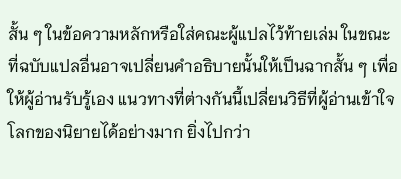สั้น ๆ ในข้อความหลักหรือใส่คณะผู้แปลไว้ท้ายเล่ม ในขณะที่ฉบับแปลอื่นอาจเปลี่ยนคำอธิบายนั้นให้เป็นฉากสั้น ๆ เพื่อให้ผู้อ่านรับรู้เอง แนวทางที่ต่างกันนี้เปลี่ยนวิธีที่ผู้อ่านเข้าใจโลกของนิยายได้อย่างมาก ยิ่งไปกว่า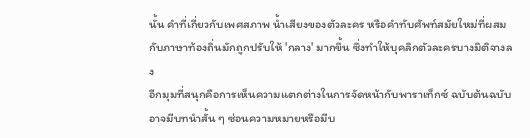นั้น คำที่เกี่ยวกับเพศสภาพ น้ำเสียงของตัวละคร หรือคำทับศัพท์สมัยใหม่ที่ผสมกับภาษาท้องถิ่นมักถูกปรับให้ 'กลาง' มากขึ้น ซึ่งทำให้บุคลิกตัวละครบางมิติจางลง
อีกมุมที่สนุกคือการเห็นความแตกต่างในการจัดหน้ากับพาราเท็กซ์ ฉบับต้นฉบับอาจมีบทนำสั้น ๆ ซ่อนความหมายหรือมีบ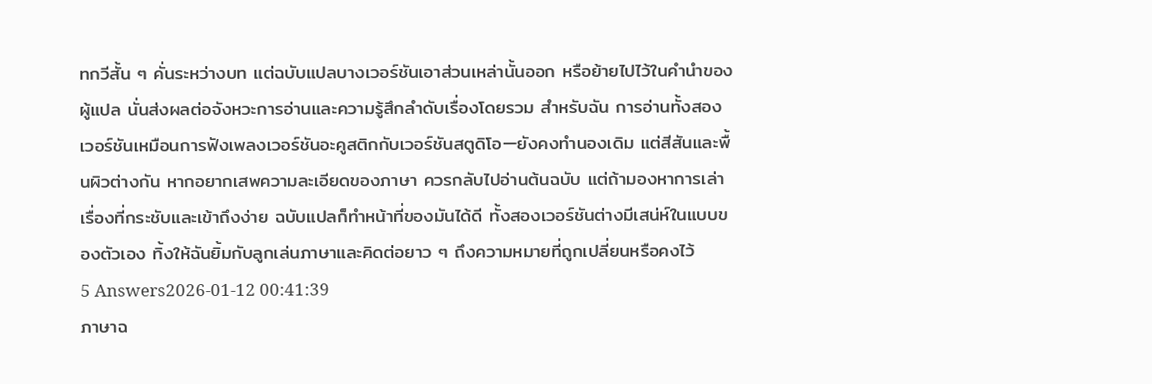ทกวีสั้น ๆ คั่นระหว่างบท แต่ฉบับแปลบางเวอร์ชันเอาส่วนเหล่านั้นออก หรือย้ายไปไว้ในคำนำของผู้แปล นั่นส่งผลต่อจังหวะการอ่านและความรู้สึกลำดับเรื่องโดยรวม สำหรับฉัน การอ่านทั้งสองเวอร์ชันเหมือนการฟังเพลงเวอร์ชันอะคูสติกกับเวอร์ชันสตูดิโอ—ยังคงทำนองเดิม แต่สีสันและพื้นผิวต่างกัน หากอยากเสพความละเอียดของภาษา ควรกลับไปอ่านต้นฉบับ แต่ถ้ามองหาการเล่าเรื่องที่กระชับและเข้าถึงง่าย ฉบับแปลก็ทำหน้าที่ของมันได้ดี ทั้งสองเวอร์ชันต่างมีเสน่ห์ในแบบของตัวเอง ทิ้งให้ฉันยิ้มกับลูกเล่นภาษาและคิดต่อยาว ๆ ถึงความหมายที่ถูกเปลี่ยนหรือคงไว้
5 Answers2026-01-12 00:41:39
ภาษาฉ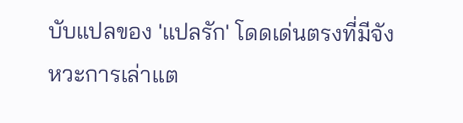บับแปลของ 'แปลรัก' โดดเด่นตรงที่มีจังหวะการเล่าแต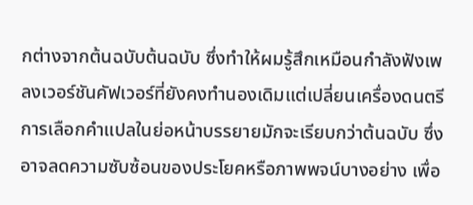กต่างจากต้นฉบับต้นฉบับ ซึ่งทำให้ผมรู้สึกเหมือนกำลังฟังเพลงเวอร์ชันคัฟเวอร์ที่ยังคงทำนองเดิมแต่เปลี่ยนเครื่องดนตรี
การเลือกคำแปลในย่อหน้าบรรยายมักจะเรียบกว่าต้นฉบับ ซึ่งอาจลดความซับซ้อนของประโยคหรือภาพพจน์บางอย่าง เพื่อ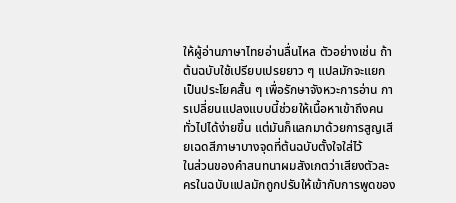ให้ผู้อ่านภาษาไทยอ่านลื่นไหล ตัวอย่างเช่น ถ้าต้นฉบับใช้เปรียบเปรยยาว ๆ แปลมักจะแยกเป็นประโยคสั้น ๆ เพื่อรักษาจังหวะการอ่าน การเปลี่ยนแปลงแบบนี้ช่วยให้เนื้อหาเข้าถึงคนทั่วไปได้ง่ายขึ้น แต่มันก็แลกมาด้วยการสูญเสียเฉดสีภาษาบางจุดที่ต้นฉบับตั้งใจใส่ไว้
ในส่วนของคำสนทนาผมสังเกตว่าเสียงตัวละครในฉบับแปลมักถูกปรับให้เข้ากับการพูดของ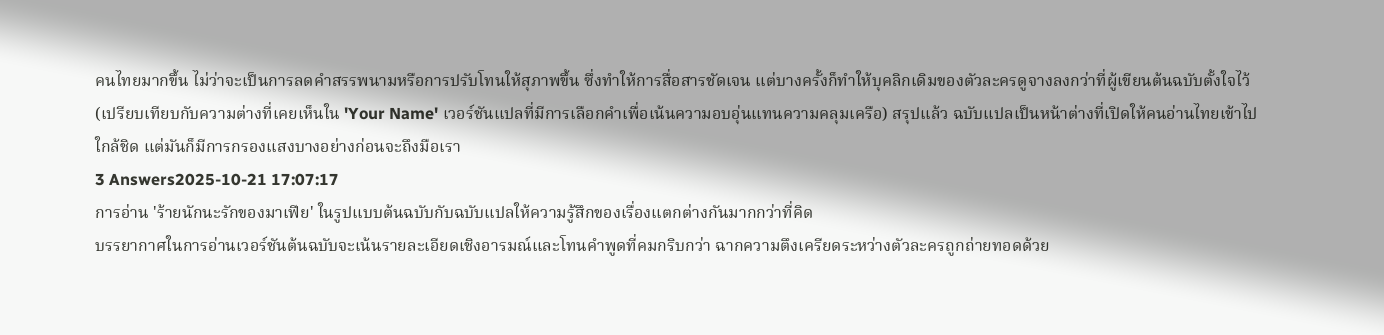คนไทยมากขึ้น ไม่ว่าจะเป็นการลดคำสรรพนามหรือการปรับโทนให้สุภาพขึ้น ซึ่งทำให้การสื่อสารชัดเจน แต่บางครั้งก็ทำให้บุคลิกเดิมของตัวละครดูจางลงกว่าที่ผู้เขียนต้นฉบับตั้งใจไว้ (เปรียบเทียบกับความต่างที่เคยเห็นใน 'Your Name' เวอร์ชันแปลที่มีการเลือกคำเพื่อเน้นความอบอุ่นแทนความคลุมเครือ) สรุปแล้ว ฉบับแปลเป็นหน้าต่างที่เปิดให้คนอ่านไทยเข้าไปใกล้ชิด แต่มันก็มีการกรองแสงบางอย่างก่อนจะถึงมือเรา
3 Answers2025-10-21 17:07:17
การอ่าน 'ร้ายนักนะรักของมาเฟีย' ในรูปแบบต้นฉบับกับฉบับแปลให้ความรู้สึกของเรื่องแตกต่างกันมากกว่าที่คิด
บรรยากาศในการอ่านเวอร์ชันต้นฉบับจะเน้นรายละเอียดเชิงอารมณ์และโทนคำพูดที่คมกริบกว่า ฉากความตึงเครียดระหว่างตัวละครถูกถ่ายทอดด้วย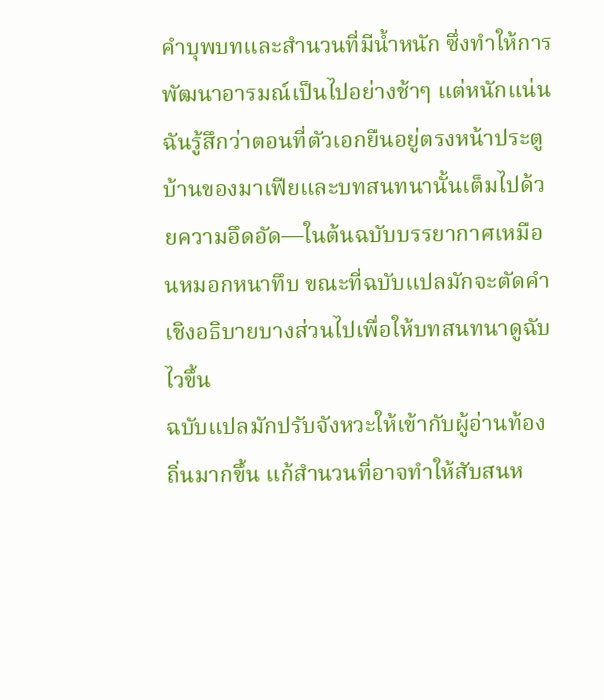คำบุพบทและสำนวนที่มีน้ำหนัก ซึ่งทำให้การพัฒนาอารมณ์เป็นไปอย่างช้าๆ แต่หนักแน่น ฉันรู้สึกว่าตอนที่ตัวเอกยืนอยู่ตรงหน้าประตูบ้านของมาเฟียและบทสนทนานั้นเต็มไปด้วยความอึดอัด—ในต้นฉบับบรรยากาศเหมือนหมอกหนาทึบ ขณะที่ฉบับแปลมักจะตัดคำเชิงอธิบายบางส่วนไปเพื่อให้บทสนทนาดูฉับไวขึ้น
ฉบับแปลมักปรับจังหวะให้เข้ากับผู้อ่านท้องถิ่นมากขึ้น แก้สำนวนที่อาจทำให้สับสนห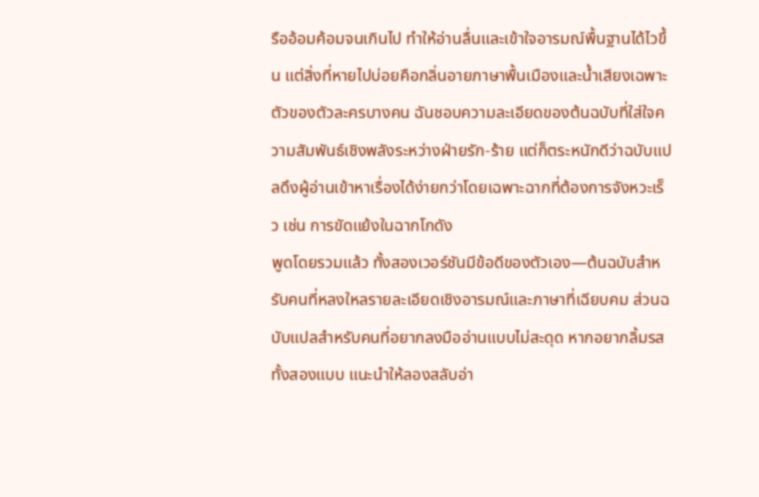รืออ้อมค้อมจนเกินไป ทำให้อ่านลื่นและเข้าใจอารมณ์พื้นฐานได้ไวขึ้น แต่สิ่งที่หายไปบ่อยคือกลิ่นอายภาษาพื้นเมืองและน้ำเสียงเฉพาะตัวของตัวละครบางคน ฉันชอบความละเอียดของต้นฉบับที่ใส่ใจความสัมพันธ์เชิงพลังระหว่างฝ่ายรัก-ร้าย แต่ก็ตระหนักดีว่าฉบับแปลดึงผู้อ่านเข้าหาเรื่องได้ง่ายกว่าโดยเฉพาะฉากที่ต้องการจังหวะเร็ว เช่น การขัดแย้งในฉากโกดัง
พูดโดยรวมแล้ว ทั้งสองเวอร์ชันมีข้อดีของตัวเอง—ต้นฉบับสำหรับคนที่หลงใหลรายละเอียดเชิงอารมณ์และภาษาที่เฉียบคม ส่วนฉบับแปลสำหรับคนที่อยากลงมืออ่านแบบไม่สะดุด หากอยากลิ้มรสทั้งสองแบบ แนะนำให้ลองสลับอ่า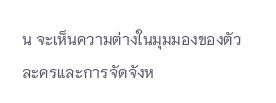น จะเห็นความต่างในมุมมองของตัวละครและการจัดจังห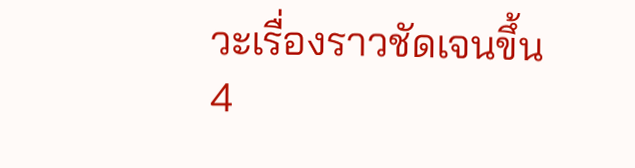วะเรื่องราวชัดเจนขึ้น
4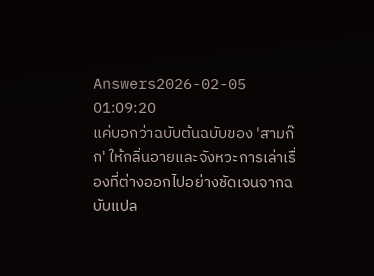Answers2026-02-05 01:09:20
แค่บอกว่าฉบับต้นฉบับของ 'สามก๊ก' ให้กลิ่นอายและจังหวะการเล่าเรื่องที่ต่างออกไปอย่างชัดเจนจากฉบับแปล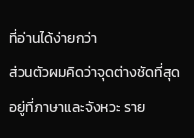ที่อ่านได้ง่ายกว่า
ส่วนตัวผมคิดว่าจุดต่างชัดที่สุดอยู่ที่ภาษาและจังหวะ ราย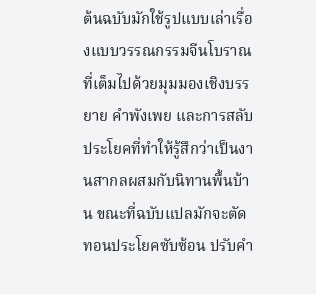ต้นฉบับมักใช้รูปแบบเล่าเรื่องแบบวรรณกรรมจีนโบราณที่เต็มไปด้วยมุมมองเชิงบรรยาย คำพังเพย และการสลับประโยคที่ทำให้รู้สึกว่าเป็นงานสากลผสมกับนิทานพื้นบ้าน ขณะที่ฉบับแปลมักจะตัดทอนประโยคซับซ้อน ปรับคำ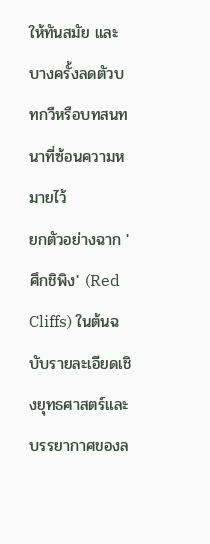ให้ทันสมัย และบางครั้งลดตัวบทกวีหรือบทสนทนาที่ซ้อนความหมายไว้
ยกตัวอย่างฉาก 'ศึกชิพิง' (Red Cliffs) ในต้นฉบับรายละเอียดเชิงยุทธศาสตร์และบรรยากาศของล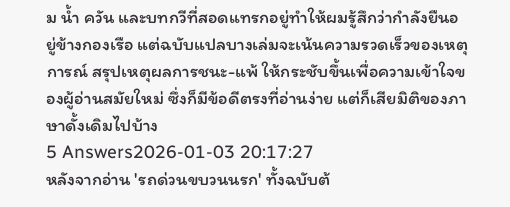ม น้ำ ควัน และบทกวีที่สอดแทรกอยู่ทำให้ผมรู้สึกว่ากำลังยืนอยู่ข้างกองเรือ แต่ฉบับแปลบางเล่มจะเน้นความรวดเร็วของเหตุการณ์ สรุปเหตุผลการชนะ-แพ้ ให้กระชับขึ้นเพื่อความเข้าใจของผู้อ่านสมัยใหม่ ซึ่งก็มีข้อดีตรงที่อ่านง่าย แต่ก็เสียมิติของภาษาดั้งเดิมไปบ้าง
5 Answers2026-01-03 20:17:27
หลังจากอ่าน 'รถด่วนขบวนนรก' ทั้งฉบับต้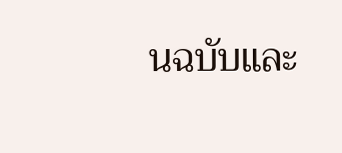นฉบับและ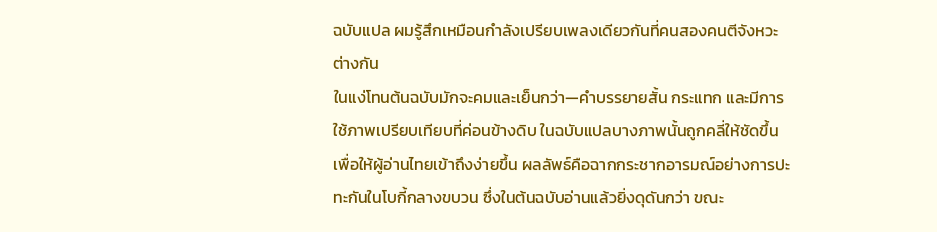ฉบับแปล ผมรู้สึกเหมือนกำลังเปรียบเพลงเดียวกันที่คนสองคนตีจังหวะต่างกัน
ในแง่โทนต้นฉบับมักจะคมและเย็นกว่า—คำบรรยายสั้น กระแทก และมีการใช้ภาพเปรียบเทียบที่ค่อนข้างดิบ ในฉบับแปลบางภาพนั้นถูกคลี่ให้ชัดขึ้นเพื่อให้ผู้อ่านไทยเข้าถึงง่ายขึ้น ผลลัพธ์คือฉากกระชากอารมณ์อย่างการปะทะกันในโบกี้กลางขบวน ซึ่งในต้นฉบับอ่านแล้วยิ่งดุดันกว่า ขณะ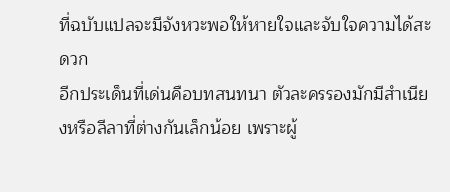ที่ฉบับแปลจะมีจังหวะพอให้หายใจและจับใจความได้สะดวก
อีกประเด็นที่เด่นคือบทสนทนา ตัวละครรองมักมีสำเนียงหรือลีลาที่ต่างกันเล็กน้อย เพราะผู้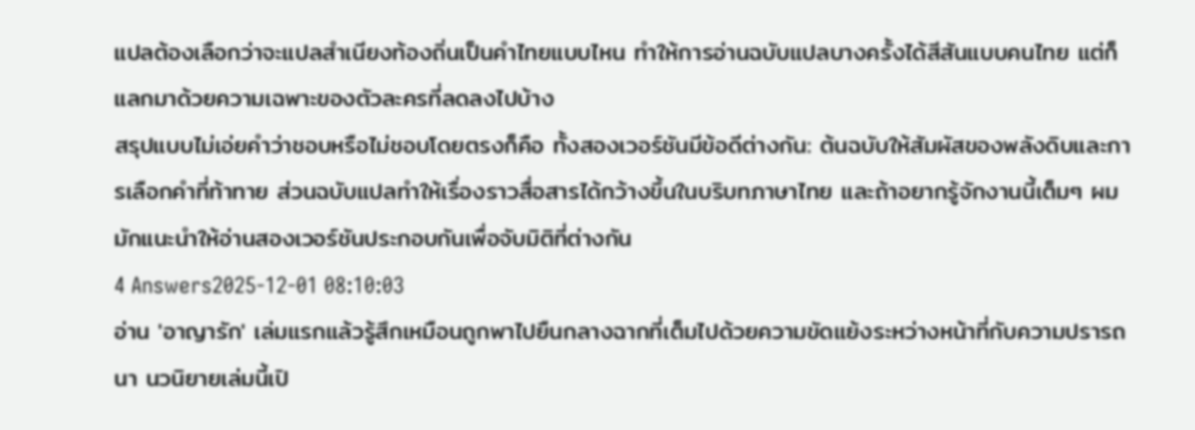แปลต้องเลือกว่าจะแปลสำเนียงท้องถิ่นเป็นคำไทยแบบไหน ทำให้การอ่านฉบับแปลบางครั้งได้สีสันแบบคนไทย แต่ก็แลกมาด้วยความเฉพาะของตัวละครที่ลดลงไปบ้าง
สรุปแบบไม่เอ่ยคำว่าชอบหรือไม่ชอบโดยตรงก็คือ ทั้งสองเวอร์ชันมีข้อดีต่างกัน: ต้นฉบับให้สัมผัสของพลังดิบและการเลือกคำที่ท้าทาย ส่วนฉบับแปลทำให้เรื่องราวสื่อสารได้กว้างขึ้นในบริบทภาษาไทย และถ้าอยากรู้จักงานนี้เต็มๆ ผมมักแนะนำให้อ่านสองเวอร์ชันประกอบกันเพื่อจับมิติที่ต่างกัน
4 Answers2025-12-01 08:10:03
อ่าน 'อาญารัก' เล่มแรกแล้วรู้สึกเหมือนถูกพาไปยืนกลางฉากที่เต็มไปด้วยความขัดแย้งระหว่างหน้าที่กับความปรารถนา นวนิยายเล่มนี้เปิ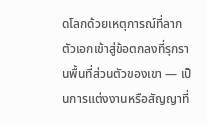ดโลกด้วยเหตุการณ์ที่ลากตัวเอกเข้าสู่ข้อตกลงที่รุกรานพื้นที่ส่วนตัวของเขา — เป็นการแต่งงานหรือสัญญาที่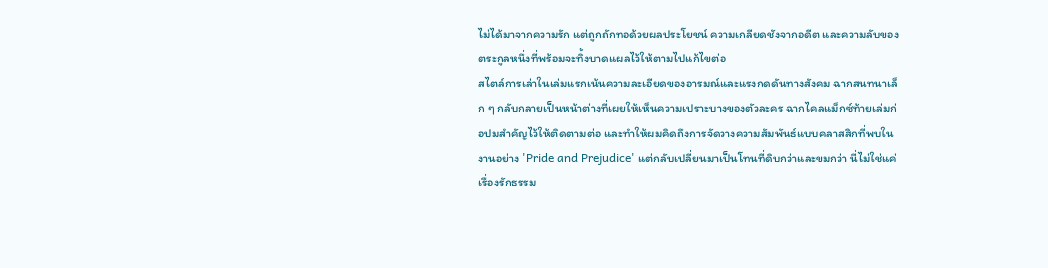ไม่ได้มาจากความรัก แต่ถูกถักทอด้วยผลประโยชน์ ความเกลียดชังจากอดีต และความลับของตระกูลหนึ่งที่พร้อมจะทิ้งบาดแผลไว้ให้ตามไปแก้ไขต่อ
สไตล์การเล่าในเล่มแรกเน้นความละเอียดของอารมณ์และแรงกดดันทางสังคม ฉากสนทนาเล็ก ๆ กลับกลายเป็นหน้าต่างที่เผยให้เห็นความเปราะบางของตัวละคร ฉากไคลแม็กซ์ท้ายเล่มก่อปมสำคัญไว้ให้ติดตามต่อ และทำให้ผมคิดถึงการจัดวางความสัมพันธ์แบบคลาสสิกที่พบในงานอย่าง 'Pride and Prejudice' แต่กลับเปลี่ยนมาเป็นโทนที่ดิบกว่าและขมกว่า นี่ไม่ใช่แค่เรื่องรักธรรม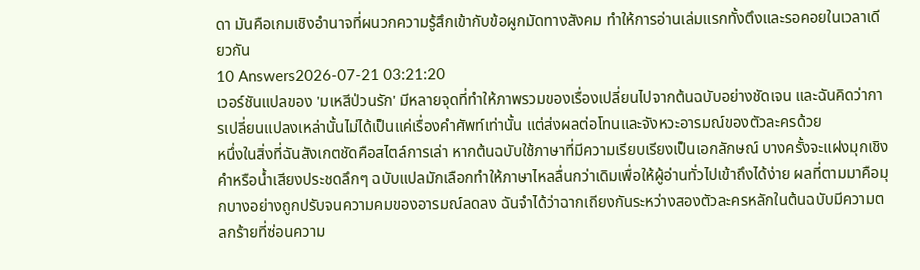ดา มันคือเกมเชิงอำนาจที่ผนวกความรู้สึกเข้ากับข้อผูกมัดทางสังคม ทำให้การอ่านเล่มแรกทั้งตึงและรอคอยในเวลาเดียวกัน
10 Answers2026-07-21 03:21:20
เวอร์ชันแปลของ 'มเหสีป่วนรัก' มีหลายจุดที่ทำให้ภาพรวมของเรื่องเปลี่ยนไปจากต้นฉบับอย่างชัดเจน และฉันคิดว่าการเปลี่ยนแปลงเหล่านั้นไม่ได้เป็นแค่เรื่องคำศัพท์เท่านั้น แต่ส่งผลต่อโทนและจังหวะอารมณ์ของตัวละครด้วย
หนึ่งในสิ่งที่ฉันสังเกตชัดคือสไตล์การเล่า หากต้นฉบับใช้ภาษาที่มีความเรียบเรียงเป็นเอกลักษณ์ บางครั้งจะแฝงมุกเชิงคำหรือน้ำเสียงประชดลึกๆ ฉบับแปลมักเลือกทำให้ภาษาไหลลื่นกว่าเดิมเพื่อให้ผู้อ่านทั่วไปเข้าถึงได้ง่าย ผลที่ตามมาคือมุกบางอย่างถูกปรับจนความคมของอารมณ์ลดลง ฉันจำได้ว่าฉากเถียงกันระหว่างสองตัวละครหลักในต้นฉบับมีความตลกร้ายที่ซ่อนความ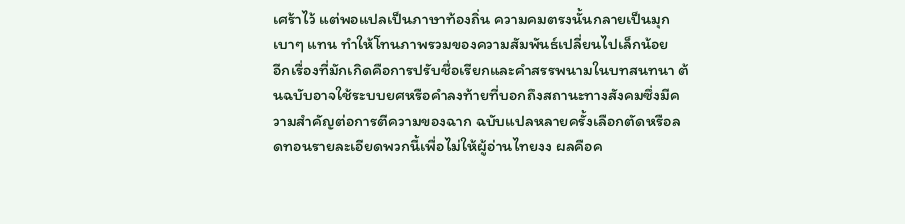เศร้าไว้ แต่พอแปลเป็นภาษาท้องถิ่น ความคมตรงนั้นกลายเป็นมุกเบาๆ แทน ทำให้โทนภาพรวมของความสัมพันธ์เปลี่ยนไปเล็กน้อย
อีกเรื่องที่มักเกิดคือการปรับชื่อเรียกและคำสรรพนามในบทสนทนา ต้นฉบับอาจใช้ระบบยศหรือคำลงท้ายที่บอกถึงสถานะทางสังคมซึ่งมีความสำคัญต่อการตีความของฉาก ฉบับแปลหลายครั้งเลือกตัดหรือลดทอนรายละเอียดพวกนี้เพื่อไม่ให้ผู้อ่านไทยงง ผลคือค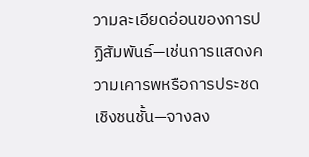วามละเอียดอ่อนของการปฏิสัมพันธ์—เช่นการแสดงความเคารพหรือการประชดเชิงชนชั้น—จางลง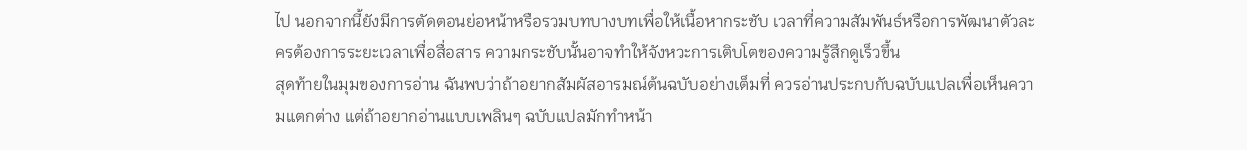ไป นอกจากนี้ยังมีการตัดตอนย่อหน้าหรือรวมบทบางบทเพื่อให้เนื้อหากระชับ เวลาที่ความสัมพันธ์หรือการพัฒนาตัวละครต้องการระยะเวลาเพื่อสื่อสาร ความกระชับนั้นอาจทำให้จังหวะการเติบโตของความรู้สึกดูเร็วขึ้น
สุดท้ายในมุมของการอ่าน ฉันพบว่าถ้าอยากสัมผัสอารมณ์ต้นฉบับอย่างเต็มที่ ควรอ่านประกบกับฉบับแปลเพื่อเห็นความแตกต่าง แต่ถ้าอยากอ่านแบบเพลินๆ ฉบับแปลมักทำหน้า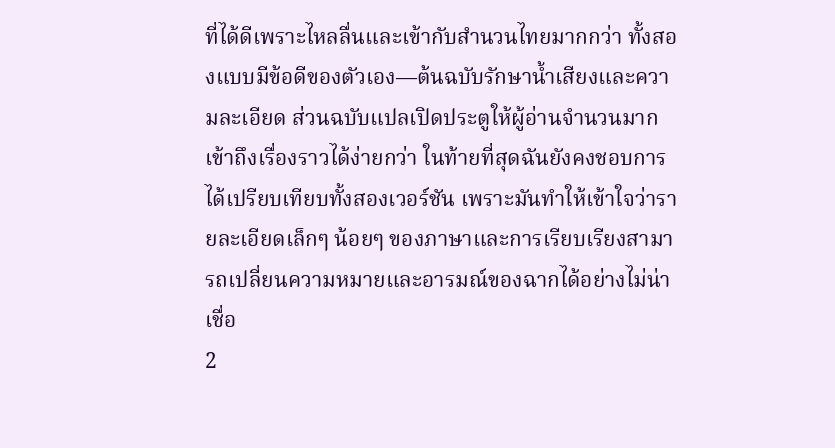ที่ได้ดีเพราะไหลลื่นและเข้ากับสำนวนไทยมากกว่า ทั้งสองแบบมีข้อดีของตัวเอง—ต้นฉบับรักษาน้ำเสียงและความละเอียด ส่วนฉบับแปลเปิดประตูให้ผู้อ่านจำนวนมากเข้าถึงเรื่องราวได้ง่ายกว่า ในท้ายที่สุดฉันยังคงชอบการได้เปรียบเทียบทั้งสองเวอร์ชัน เพราะมันทำให้เข้าใจว่ารายละเอียดเล็กๆ น้อยๆ ของภาษาและการเรียบเรียงสามารถเปลี่ยนความหมายและอารมณ์ของฉากได้อย่างไม่น่าเชื่อ
2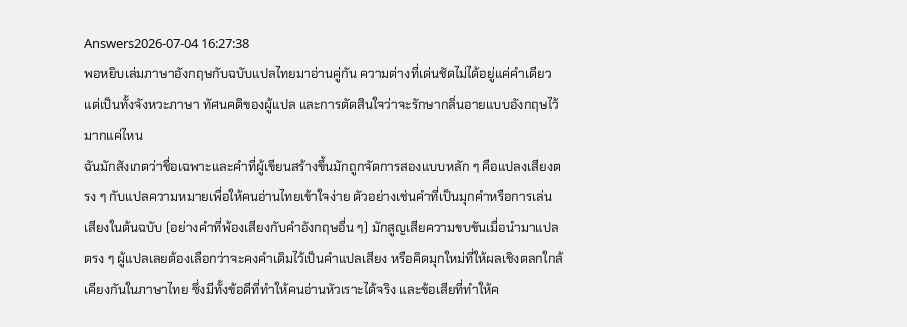Answers2026-07-04 16:27:38
พอหยิบเล่มภาษาอังกฤษกับฉบับแปลไทยมาอ่านคู่กัน ความต่างที่เด่นชัดไม่ได้อยู่แค่คำเดียวแต่เป็นทั้งจังหวะภาษา ทัศนคติของผู้แปล และการตัดสินใจว่าจะรักษากลิ่นอายแบบอังกฤษไว้มากแค่ไหน
ฉันมักสังเกตว่าชื่อเฉพาะและคำที่ผู้เขียนสร้างขึ้นมักถูกจัดการสองแบบหลัก ๆ คือแปลงเสียงตรง ๆ กับแปลความหมายเพื่อให้คนอ่านไทยเข้าใจง่าย ตัวอย่างเช่นคำที่เป็นมุกคำหรือการเล่นเสียงในต้นฉบับ (อย่างคำที่พ้องเสียงกับคำอังกฤษอื่น ๆ) มักสูญเสียความขบขันเมื่อนำมาแปลตรง ๆ ผู้แปลเลยต้องเลือกว่าจะคงคำเดิมไว้เป็นคำแปลเสียง หรือคิดมุกใหม่ที่ให้ผลเชิงตลกใกล้เคียงกันในภาษาไทย ซึ่งมีทั้งข้อดีที่ทำให้คนอ่านหัวเราะได้จริง และข้อเสียที่ทำให้ค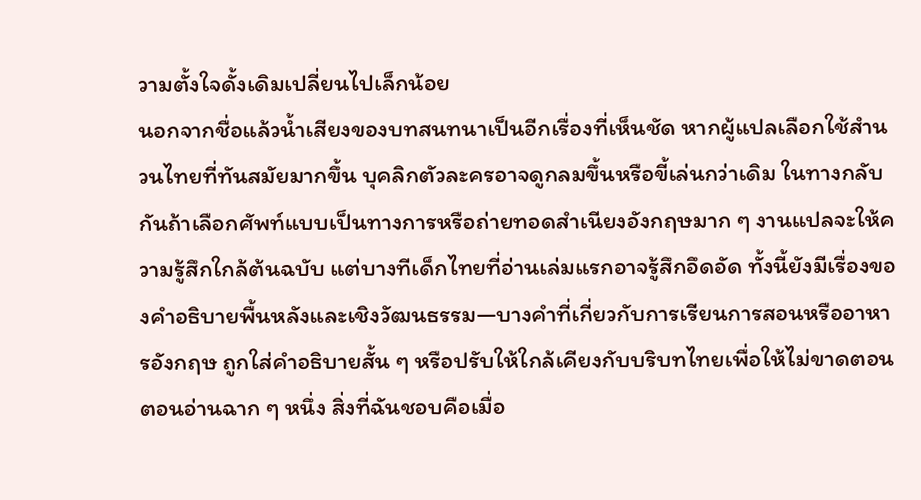วามตั้งใจดั้งเดิมเปลี่ยนไปเล็กน้อย
นอกจากชื่อแล้วน้ำเสียงของบทสนทนาเป็นอีกเรื่องที่เห็นชัด หากผู้แปลเลือกใช้สำนวนไทยที่ทันสมัยมากขึ้น บุคลิกตัวละครอาจดูกลมขึ้นหรือขี้เล่นกว่าเดิม ในทางกลับกันถ้าเลือกศัพท์แบบเป็นทางการหรือถ่ายทอดสำเนียงอังกฤษมาก ๆ งานแปลจะให้ความรู้สึกใกล้ต้นฉบับ แต่บางทีเด็กไทยที่อ่านเล่มแรกอาจรู้สึกอึดอัด ทั้งนี้ยังมีเรื่องของคำอธิบายพื้นหลังและเชิงวัฒนธรรม—บางคำที่เกี่ยวกับการเรียนการสอนหรืออาหารอังกฤษ ถูกใส่คำอธิบายสั้น ๆ หรือปรับให้ใกล้เคียงกับบริบทไทยเพื่อให้ไม่ขาดตอนตอนอ่านฉาก ๆ หนึ่ง สิ่งที่ฉันชอบคือเมื่อ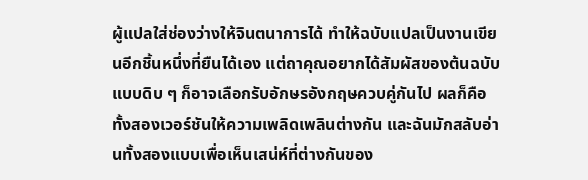ผู้แปลใส่ช่องว่างให้จินตนาการได้ ทำให้ฉบับแปลเป็นงานเขียนอีกชิ้นหนึ่งที่ยืนได้เอง แต่ถาคุณอยากได้สัมผัสของต้นฉบับแบบดิบ ๆ ก็อาจเลือกรับอักษรอังกฤษควบคู่กันไป ผลก็คือทั้งสองเวอร์ชันให้ความเพลิดเพลินต่างกัน และฉันมักสลับอ่านทั้งสองแบบเพื่อเห็นเสน่ห์ที่ต่างกันของ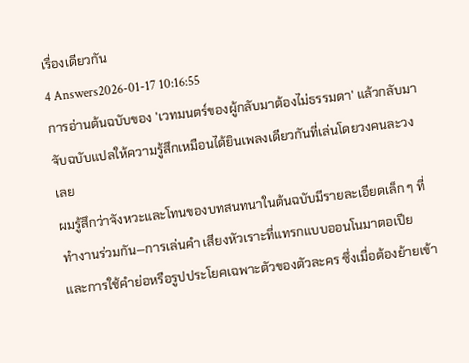เรื่องเดียวกัน
4 Answers2026-01-17 10:16:55
การอ่านต้นฉบับของ 'เวทมนตร์ของผู้กลับมาต้องไม่ธรรมดา' แล้วกลับมาจับฉบับแปลให้ความรู้สึกเหมือนได้ยินเพลงเดียวกันที่เล่นโดยวงคนละวงเลย
ผมรู้สึกว่าจังหวะและโทนของบทสนทนาในต้นฉบับมีรายละเอียดเล็ก ๆ ที่ทำงานร่วมกัน—การเล่นคำ เสียงหัวเราะที่แทรกแบบออนโนมาตอเปีย และการใช้คำย่อหรือรูปประโยคเฉพาะตัวของตัวละคร ซึ่งเมื่อต้องย้ายเข้า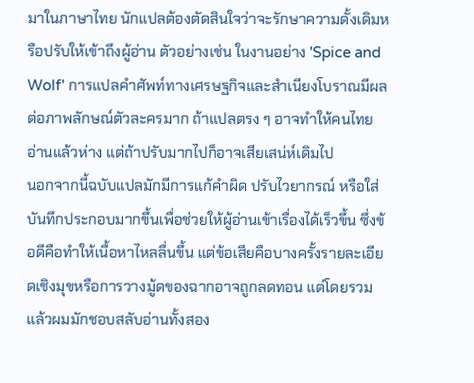มาในภาษาไทย นักแปลต้องตัดสินใจว่าจะรักษาความดั้งเดิมหรือปรับให้เข้าถึงผู้อ่าน ตัวอย่างเช่น ในงานอย่าง 'Spice and Wolf' การแปลคำศัพท์ทางเศรษฐกิจและสำเนียงโบราณมีผลต่อภาพลักษณ์ตัวละครมาก ถ้าแปลตรง ๆ อาจทำให้คนไทยอ่านแล้วห่าง แต่ถ้าปรับมากไปก็อาจเสียเสน่ห์เดิมไป
นอกจากนี้ฉบับแปลมักมีการแก้คำผิด ปรับไวยากรณ์ หรือใส่บันทึกประกอบมากขึ้นเพื่อช่วยให้ผู้อ่านเข้าเรื่องได้เร็วขึ้น ซึ่งข้อดีคือทำให้เนื้อหาไหลลื่นขึ้น แต่ข้อเสียคือบางครั้งรายละเอียดเชิงมุขหรือการวางมู้ดของฉากอาจถูกลดทอน แต่โดยรวมแล้วผมมักชอบสลับอ่านทั้งสอง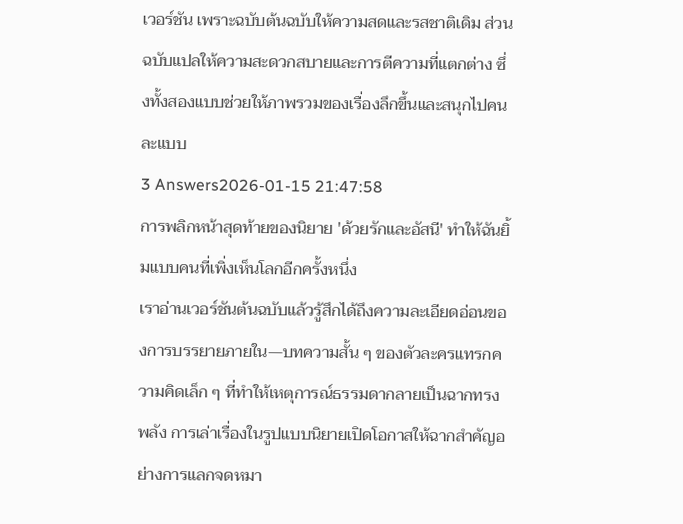เวอร์ชัน เพราะฉบับต้นฉบับให้ความสดและรสชาติเดิม ส่วนฉบับแปลให้ความสะดวกสบายและการตีความที่แตกต่าง ซึ่งทั้งสองแบบช่วยให้ภาพรวมของเรื่องลึกขึ้นและสนุกไปคนละแบบ
3 Answers2026-01-15 21:47:58
การพลิกหน้าสุดท้ายของนิยาย 'ด้วยรักและอัสนี' ทำให้ฉันยิ้มแบบคนที่เพิ่งเห็นโลกอีกครั้งหนึ่ง
เราอ่านเวอร์ชันต้นฉบับแล้วรู้สึกได้ถึงความละเอียดอ่อนของการบรรยายภายใน—บทความสั้น ๆ ของตัวละครแทรกความคิดเล็ก ๆ ที่ทำให้เหตุการณ์ธรรมดากลายเป็นฉากทรงพลัง การเล่าเรื่องในรูปแบบนิยายเปิดโอกาสให้ฉากสำคัญอย่างการแลกจดหมา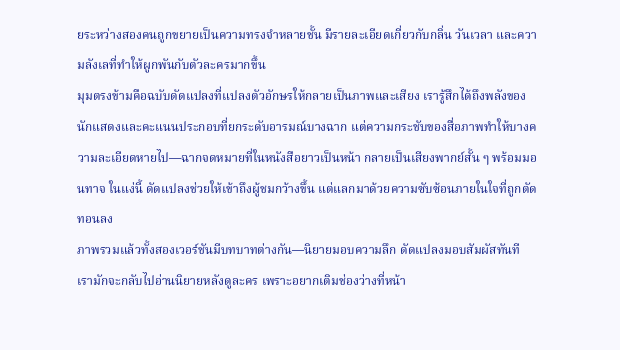ยระหว่างสองคนถูกขยายเป็นความทรงจำหลายชั้น มีรายละเอียดเกี่ยวกับกลิ่น วันเวลา และความลังเลที่ทำให้ผูกพันกับตัวละครมากขึ้น
มุมตรงข้ามคือฉบับดัดแปลงที่แปลงตัวอักษรให้กลายเป็นภาพและเสียง เรารู้สึกได้ถึงพลังของนักแสดงและคะแนนประกอบที่ยกระดับอารมณ์บางฉาก แต่ความกระชับของสื่อภาพทำให้บางความละเอียดหายไป—ฉากจดหมายที่ในหนังสือยาวเป็นหน้า กลายเป็นเสียงพากย์สั้น ๆ พร้อมมอนทาจ ในแง่นี้ ดัดแปลงช่วยให้เข้าถึงผู้ชมกว้างขึ้น แต่แลกมาด้วยความซับซ้อนภายในใจที่ถูกตัดทอนลง
ภาพรวมแล้วทั้งสองเวอร์ชันมีบทบาทต่างกัน—นิยายมอบความลึก ดัดแปลงมอบสัมผัสทันที เรามักจะกลับไปอ่านนิยายหลังดูละคร เพราะอยากเติมช่องว่างที่หน้า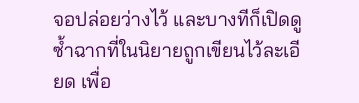จอปล่อยว่างไว้ และบางทีก็เปิดดูซ้ำฉากที่ในนิยายถูกเขียนไว้ละเอียด เพื่อ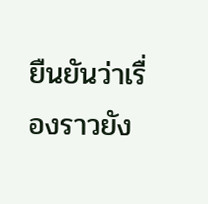ยืนยันว่าเรื่องราวยัง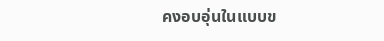คงอบอุ่นในแบบข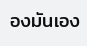องมันเอง